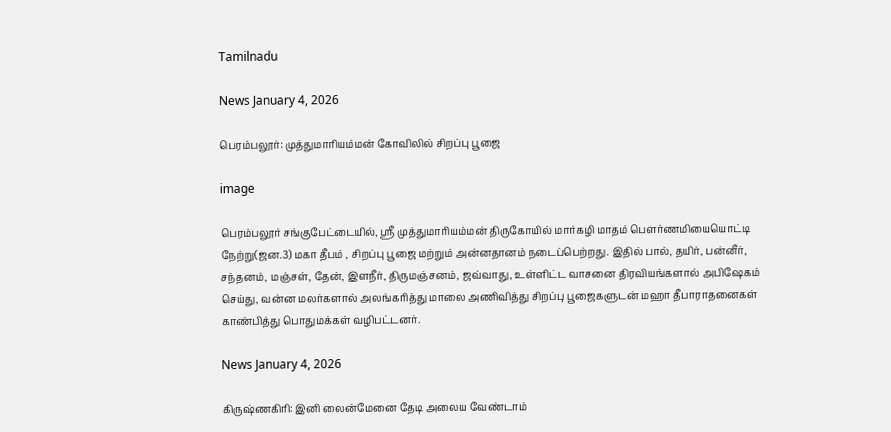Tamilnadu

News January 4, 2026

பெரம்பலூர்: முத்துமாரியம்மன் கோவிலில் சிறப்பு பூஜை

image

பெரம்பலூர் சங்குபேட்டையில், ஸ்ரீ முத்துமாரியம்மன் திருகோயில் மார்கழி மாதம் பௌர்ணமியையொட்டி நேற்று(ஜன.3) மகா தீபம் , சிறப்பு பூஜை மற்றும் அன்னதானம் நடைப்பெற்றது. இதில் பால், தயிர், பன்னீர், சந்தனம், மஞ்சள், தேன், இளநீர், திருமஞ்சனம், ஜவ்வாது, உள்ளிட்ட வாசனை திரவியங்களால் அபிஷேகம் செய்து, வன்ன மலர்களால் அலங்கரித்து மாலை அணிவித்து சிறப்பு பூஜைகளுடன் மஹா தீபாராதனைகள் காண்பித்து பொதுமக்கள் வழிபட்டனர்.

News January 4, 2026

கிருஷ்ணகிரி: இனி லைன்மேனை தேடி அலைய வேண்டாம்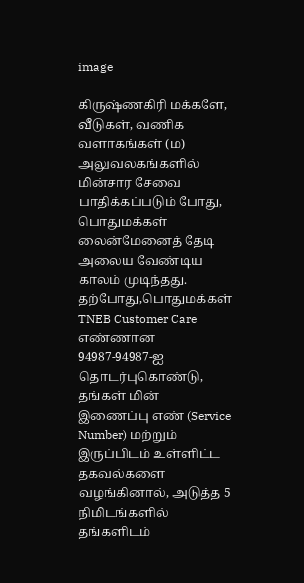image

கிருஷ்ணகிரி மக்களே, வீடுகள், வணிக வளாகங்கள் (ம) அலுவலகங்களில் மின்சார சேவை பாதிக்கப்படும் போது, பொதுமக்கள் லைன்மேனைத் தேடி அலைய வேண்டிய காலம் முடிந்தது. தற்போது,பொதுமக்கள் TNEB Customer Care எண்ணான 94987-94987-ஐ தொடர்புகொண்டு, தங்கள் மின் இணைப்பு எண் (Service Number) மற்றும் இருப்பிடம் உள்ளிட்ட தகவல்களை வழங்கினால், அடுத்த 5 நிமிடங்களில் தங்களிடம்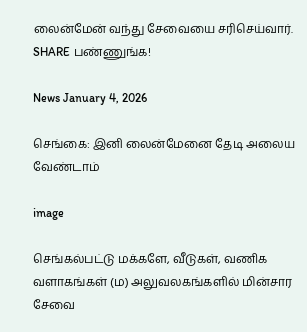லைன்மேன் வந்து சேவையை சரிசெய்வார். SHARE பண்ணுங்க!

News January 4, 2026

செங்கை: இனி லைன்மேனை தேடி அலைய வேண்டாம்

image

செங்கல்பட்டு மக்களே, வீடுகள், வணிக வளாகங்கள் (ம) அலுவலகங்களில் மின்சார சேவை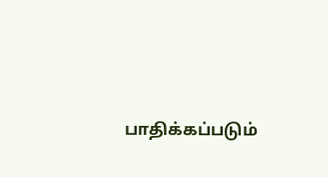பாதிக்கப்படும்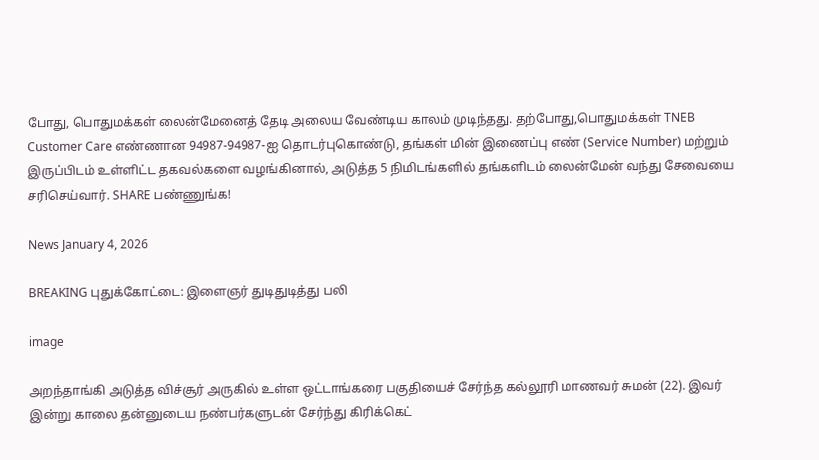போது, பொதுமக்கள் லைன்மேனைத் தேடி அலைய வேண்டிய காலம் முடிந்தது. தற்போது,பொதுமக்கள் TNEB Customer Care எண்ணான 94987-94987-ஐ தொடர்புகொண்டு, தங்கள் மின் இணைப்பு எண் (Service Number) மற்றும் இருப்பிடம் உள்ளிட்ட தகவல்களை வழங்கினால், அடுத்த 5 நிமிடங்களில் தங்களிடம் லைன்மேன் வந்து சேவையை சரிசெய்வார். SHARE பண்ணுங்க!

News January 4, 2026

BREAKING புதுக்கோட்டை: இளைஞர் துடிதுடித்து பலி

image

அறந்தாங்கி அடுத்த விச்சூர் அருகில் உள்ள ஒட்டாங்கரை பகுதியைச் சேர்ந்த கல்லூரி மாணவர் சுமன் (22). இவர் இன்று காலை தன்னுடைய நண்பர்களுடன் சேர்ந்து கிரிக்கெட்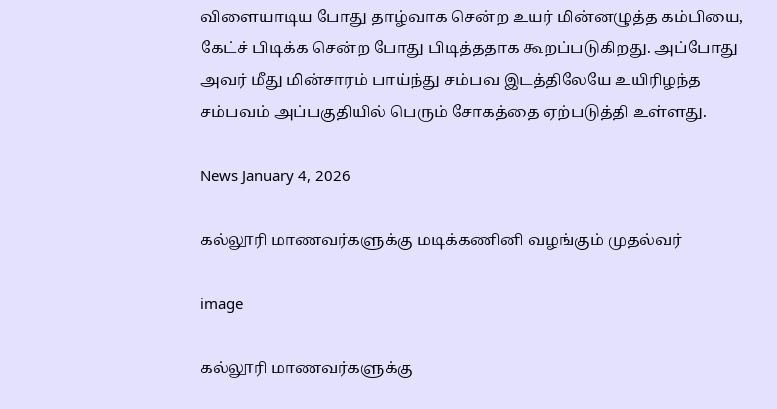விளையாடிய போது தாழ்வாக சென்ற உயர் மின்னழுத்த கம்பியை, கேட்ச் பிடிக்க சென்ற போது பிடித்ததாக கூறப்படுகிறது. அப்போது அவர் மீது மின்சாரம் பாய்ந்து சம்பவ இடத்திலேயே உயிரிழந்த சம்பவம் அப்பகுதியில் பெரும் சோகத்தை ஏற்படுத்தி உள்ளது.

News January 4, 2026

கல்லூரி மாணவர்களுக்கு மடிக்கணினி வழங்கும் முதல்வர்

image

கல்லூரி மாணவர்களுக்கு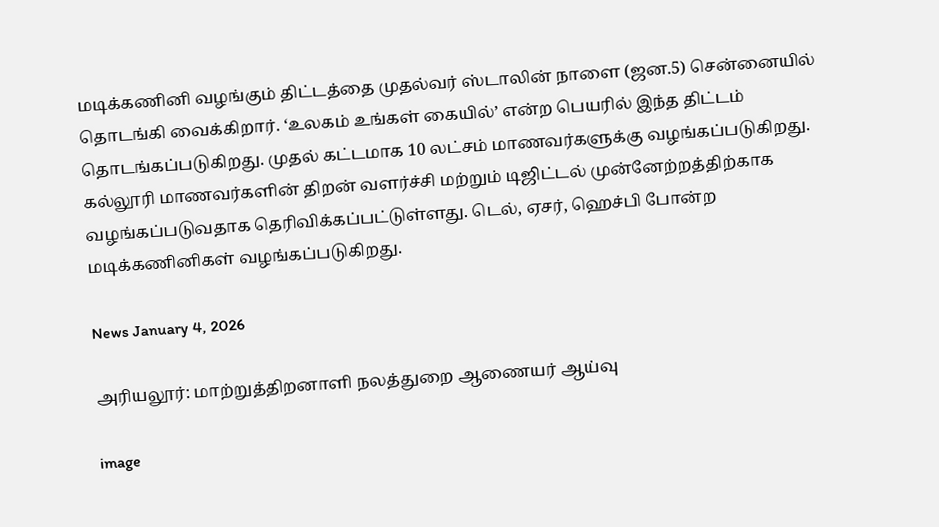மடிக்கணினி வழங்கும் திட்டத்தை முதல்வர் ஸ்டாலின் நாளை (ஜன.5) சென்னையில் தொடங்கி வைக்கிறார். ‘உலகம் உங்கள் கையில்’ என்ற பெயரில் இந்த திட்டம் தொடங்கப்படுகிறது. முதல் கட்டமாக 10 லட்சம் மாணவர்களுக்கு வழங்கப்படுகிறது. கல்லூரி மாணவர்களின் திறன் வளர்ச்சி மற்றும் டிஜிட்டல் முன்னேற்றத்திற்காக வழங்கப்படுவதாக தெரிவிக்கப்பட்டுள்ளது. டெல், ஏசர், ஹெச்பி போன்ற மடிக்கணினிகள் வழங்கப்படுகிறது.

News January 4, 2026

அரியலூர்: மாற்றுத்திறனாளி நலத்துறை ஆணையர் ஆய்வு

image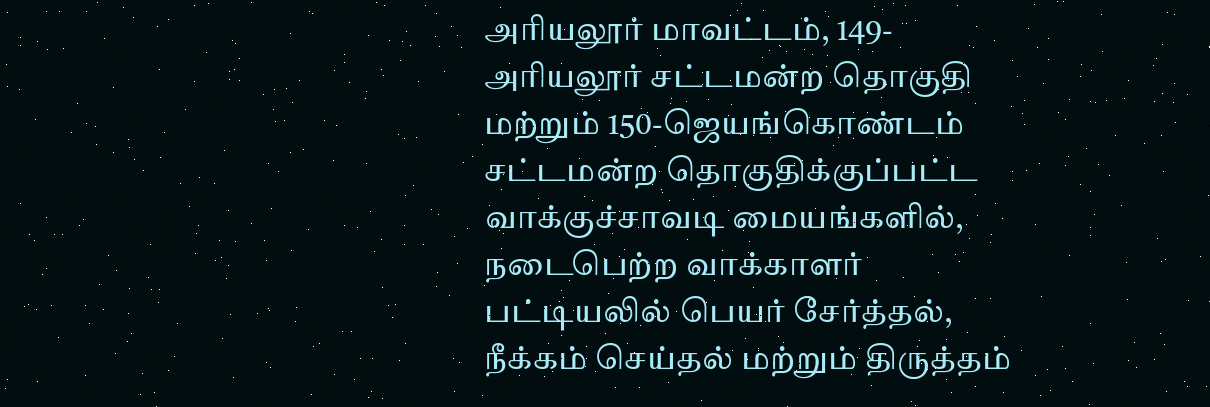அரியலூர் மாவட்டம், 149-அரியலூர் சட்டமன்ற தொகுதி மற்றும் 150-ஜெயங்கொண்டம் சட்டமன்ற தொகுதிக்குப்பட்ட வாக்குச்சாவடி மையங்களில், நடைபெற்ற வாக்காளர் பட்டியலில் பெயர் சேர்த்தல், நீக்கம் செய்தல் மற்றும் திருத்தம்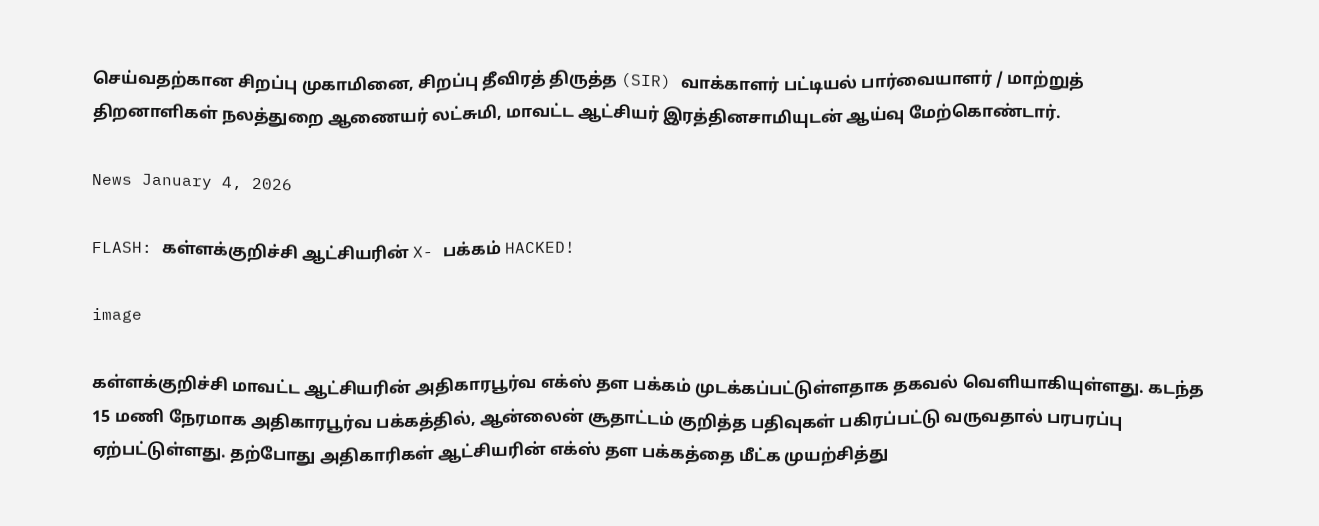செய்வதற்கான சிறப்பு முகாமினை, சிறப்பு தீவிரத் திருத்த (SIR) வாக்காளர் பட்டியல் பார்வையாளர் / மாற்றுத் திறனாளிகள் நலத்துறை ஆணையர் லட்சுமி, மாவட்ட ஆட்சியர் இரத்தினசாமியுடன் ஆய்வு மேற்கொண்டார்.

News January 4, 2026

FLASH: கள்ளக்குறிச்சி ஆட்சியரின் X- பக்கம் HACKED!

image

கள்ளக்குறிச்சி மாவட்ட ஆட்சியரின் அதிகாரபூர்வ எக்ஸ் தள பக்கம் முடக்கப்பட்டுள்ளதாக தகவல் வெளியாகியுள்ளது. கடந்த 15 மணி நேரமாக அதிகாரபூர்வ பக்கத்தில், ஆன்லைன் சூதாட்டம் குறித்த பதிவுகள் பகிரப்பட்டு வருவதால் பரபரப்பு ஏற்பட்டுள்ளது. தற்போது அதிகாரிகள் ஆட்சியரின் எக்ஸ் தள பக்கத்தை மீட்க முயற்சித்து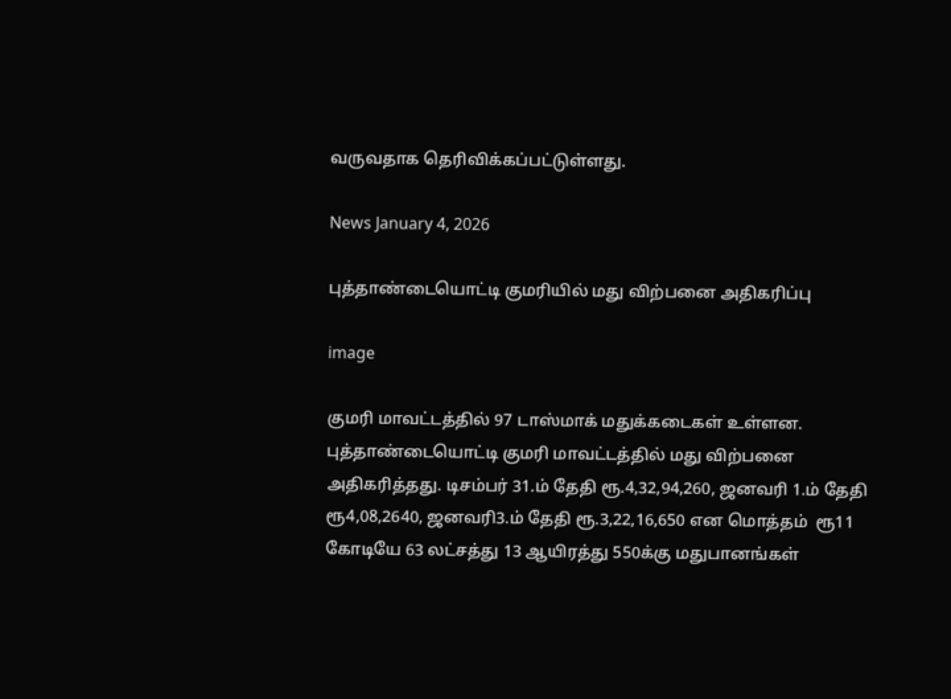வருவதாக தெரிவிக்கப்பட்டுள்ளது.

News January 4, 2026

புத்தாண்டையொட்டி குமரியில் மது விற்பனை அதிகரிப்பு

image

குமரி மாவட்டத்தில் 97 டாஸ்மாக் மதுக்கடைகள் உள்ளன. புத்தாண்டையொட்டி குமரி மாவட்டத்தில் மது விற்பனை அதிகரித்தது. டிசம்பர் 31.ம் தேதி ரூ.4,32,94,260, ஜனவரி 1.ம் தேதி ரூ4,08,2640, ஜனவரி3.ம் தேதி ரூ.3,22,16,650 என மொத்தம்  ரூ11 கோடியே 63 லட்சத்து 13 ஆயிரத்து 550க்கு மதுபானங்கள்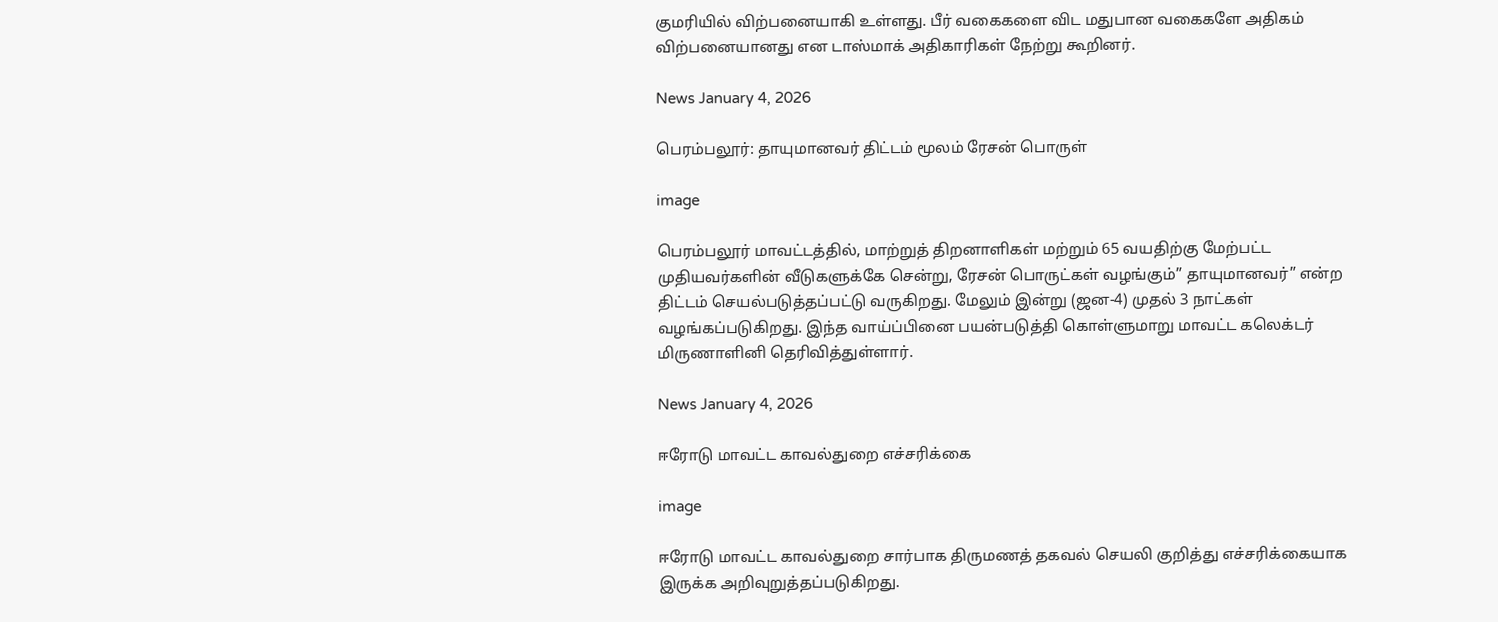குமரியில் விற்பனையாகி உள்ளது. பீர் வகைகளை விட மதுபான வகைகளே அதிகம் விற்பனையானது என டாஸ்மாக் அதிகாரிகள் நேற்று கூறினர்.

News January 4, 2026

பெரம்பலூர்: தாயுமானவர் திட்டம் மூலம் ரேசன் பொருள்

image

பெரம்பலூர் மாவட்டத்தில், மாற்றுத் திறனாளிகள் மற்றும் 65 வயதிற்கு மேற்பட்ட முதியவர்களின் வீடுகளுக்கே சென்று, ரேசன் பொருட்கள் வழங்கும்” தாயுமானவர்” என்ற திட்டம் செயல்படுத்தப்பட்டு வருகிறது. மேலும் இன்று (ஜன-4) முதல் 3 நாட்கள் வழங்கப்படுகிறது. இந்த வாய்ப்பினை பயன்படுத்தி கொள்ளுமாறு மாவட்ட கலெக்டர் மிருணாளினி தெரிவித்துள்ளார்.

News January 4, 2026

ஈரோடு மாவட்ட காவல்துறை எச்சரிக்கை

image

ஈரோடு மாவட்ட காவல்துறை சார்பாக திருமணத் தகவல் செயலி குறித்து எச்சரிக்கையாக இருக்க அறிவுறுத்தப்படுகிறது.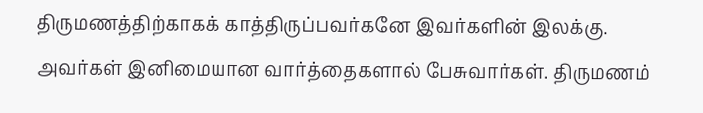திருமணத்திற்காகக் காத்திருப்பவர்கனே இவர்களின் இலக்கு.
அவர்கள் இனிமையான வார்த்தைகளால் பேசுவார்கள். திருமணம்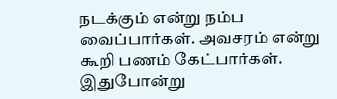நடக்கும் என்று நம்ப வைப்பார்கள். அவசரம் என்று கூறி பணம் கேட்பார்கள். இதுபோன்று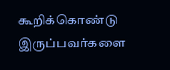கூறிக்கொண்டு இருப்பவர்களை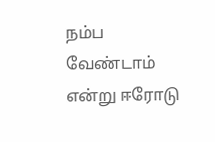நம்ப வேண்டாம் என்று ஈரோடு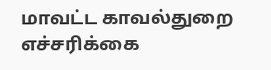மாவட்ட காவல்துறை எச்சரிக்கை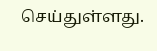செய்துள்ளது.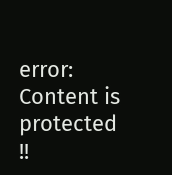error: Content is protected !!